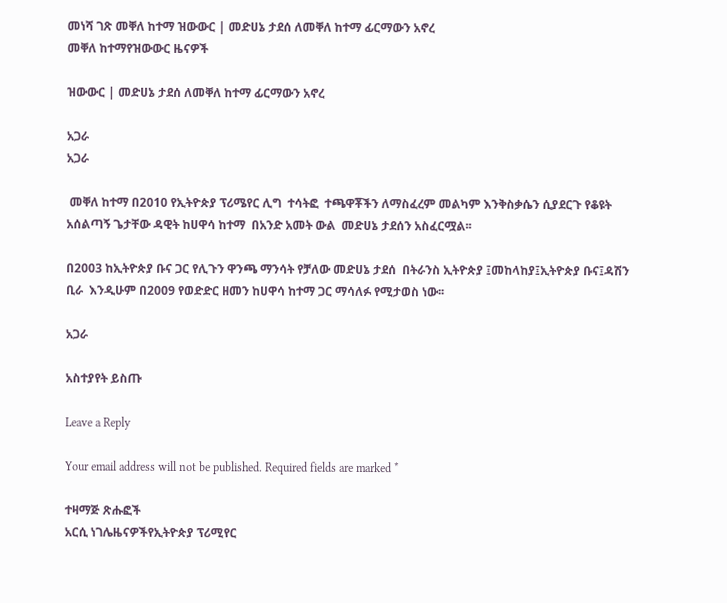መነሻ ገጽ መቐለ ከተማ ዝውውር | መድሀኔ ታደሰ ለመቐለ ከተማ ፊርማውን አኖረ
መቐለ ከተማየዝውውር ዜናዎች

ዝውውር | መድሀኔ ታደሰ ለመቐለ ከተማ ፊርማውን አኖረ

አጋራ
አጋራ

 መቐለ ከተማ በ2010 የኢትዮጵያ ፕሪሜየር ሊግ  ተሳትፎ  ተጫዋቾችን ለማስፈረም መልካም እንቅስቃሴን ሲያደርጉ የቆዩት አሰልጣኝ ጌታቸው ዳዊት ከሀዋሳ ከተማ  በአንድ አመት ውል  መድሀኔ ታደሰን አስፈርሟል፡፡

በ2003 ከኢትዮጵያ ቡና ጋር የሊጉን ዋንጫ ማንሳት የቻለው መድሀኔ ታደሰ  በትራንስ ኢትዮጵያ ፤መከላከያ፤ኢትዮጵያ ቡና፤ዳሽን ቢራ  እንዲሁም በ2009 የወድድር ዘመን ከሀዋሳ ከተማ ጋር ማሳለፉ የሚታወስ ነው፡፡

አጋራ

አስተያየት ይስጡ

Leave a Reply

Your email address will not be published. Required fields are marked *

ተዛማጅ ጽሑፎች
አርሲ ነገሌዜናዎችየኢትዮጵያ ፕሪሚየር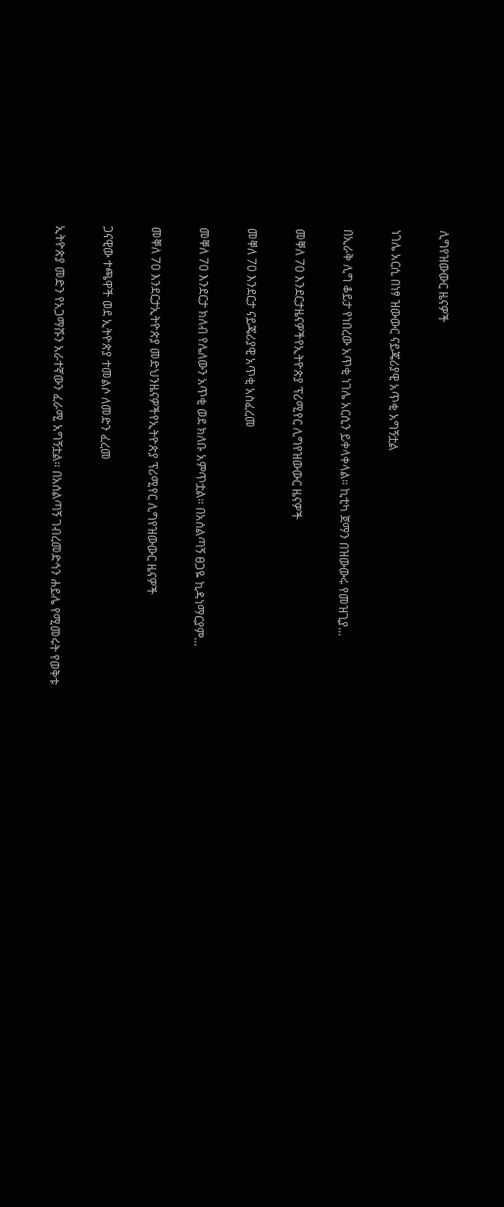ሊግየዝውውር ዜናዎች

ነገሌ አርሲ በነፃ ዝውውር ናይጄሪያዊ አጥቂ አግኝቷል

በኢራቅ ሊግ ቆይታ የነበረው አጥቂ ነገሌ አርሲን ይቀላቀላል። ኪቲካ ጀማን በዝውውሩ የመዝጊያ...

መቐለ 70 እንደርታዜናዎችየኢትዮጵያ ፕሪሚየር ሊግየዝውውር ዜናዎች

መቐለ 70 እንደርታ ናይጄሪያዊ አጥቂ አስፈረመ

መቐለ 70 እንደርታ ክለብ የሌለውን አጥቂ ወደ ክለቡ አምጥቷል። በአሰልጣኝ ፀጋዬ ኪዳነማርያም...

መቐለ 70 እንደርታኢትዮጵያ መድህንዜናዎችየኢትዮጵያ ፕሪሚየር ሊግየዝውውር ዜናዎች

ጋናዊው ተጫዋች ወደ ኢትዮጵያ ተመልሶ ለመድን ፈረመ

ኢትዮጵያ መድን የአጋማሹን አራተኛውን ፈራሚ አግኝቷል። በአሰልጣኝ ገብረመድኅን ሐይሌ የሚመሩት የወቅቱ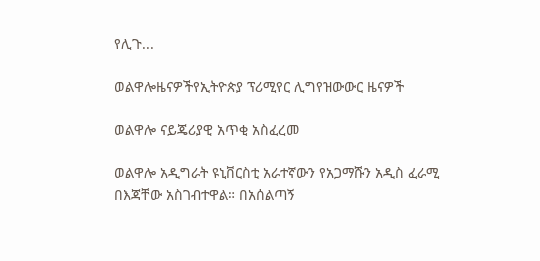የሊጉ...

ወልዋሎዜናዎችየኢትዮጵያ ፕሪሚየር ሊግየዝውውር ዜናዎች

ወልዋሎ ናይጄሪያዊ አጥቂ አስፈረመ

ወልዋሎ አዲግራት ዩኒቨርስቲ አራተኛውን የአጋማሹን አዲስ ፈራሚ በእጃቸው አስገብተዋል። በአሰልጣኝ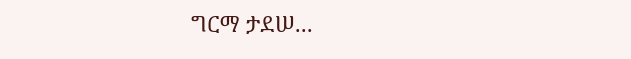ግርማ ታደሠ...